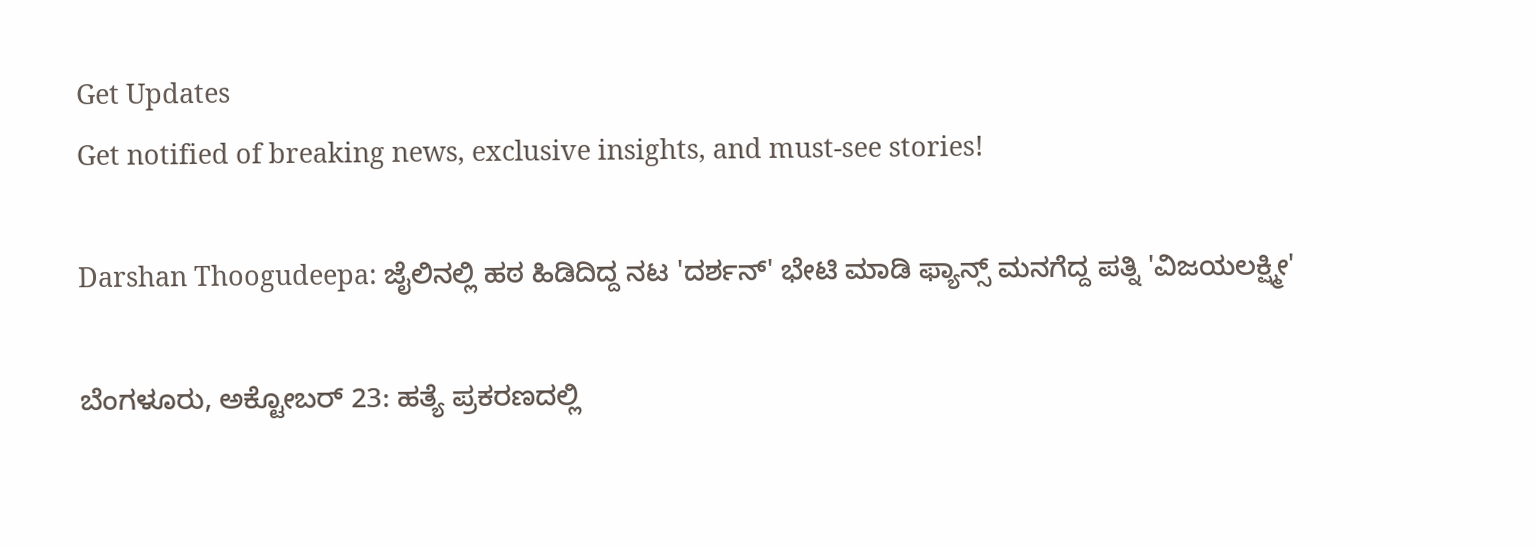Get Updates
Get notified of breaking news, exclusive insights, and must-see stories!

Darshan Thoogudeepa: ಜೈಲಿನಲ್ಲಿ ಹಠ ಹಿಡಿದಿದ್ದ ನಟ 'ದರ್ಶನ್' ಭೇಟಿ ಮಾಡಿ ಫ್ಯಾನ್ಸ್ ಮನಗೆದ್ದ ಪತ್ನಿ 'ವಿಜಯಲಕ್ಷ್ಮೀ'

ಬೆಂಗಳೂರು, ಅಕ್ಟೋಬರ್ 23: ಹತ್ಯೆ ಪ್ರಕರಣದಲ್ಲಿ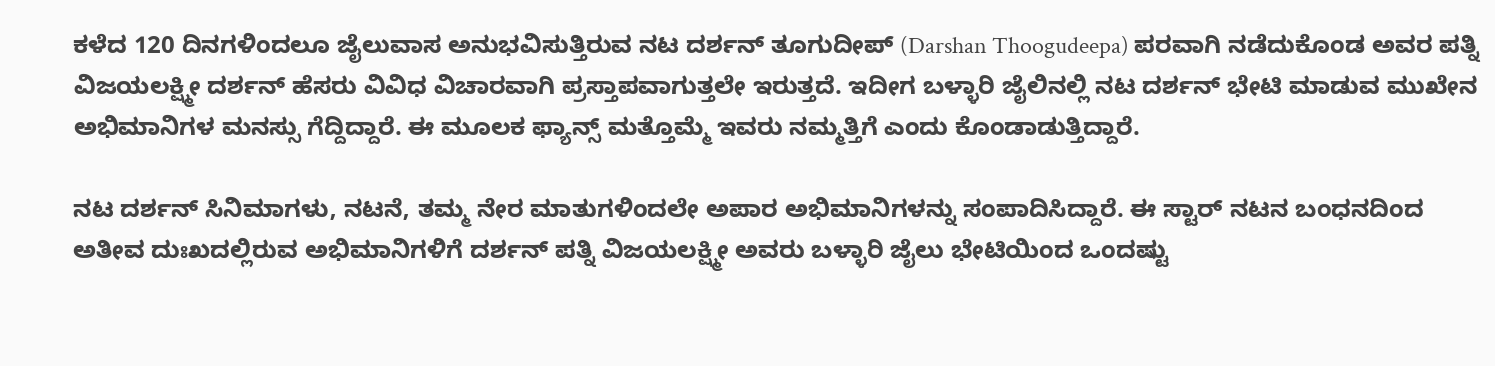ಕಳೆದ 120 ದಿನಗಳಿಂದಲೂ ಜೈಲುವಾಸ ಅನುಭವಿಸುತ್ತಿರುವ ನಟ ದರ್ಶನ್ ತೂಗುದೀಪ್ (Darshan Thoogudeepa) ಪರವಾಗಿ ನಡೆದುಕೊಂಡ ಅವರ ಪತ್ನಿ ವಿಜಯಲಕ್ಷ್ಮೀ ದರ್ಶನ್ ಹೆಸರು ವಿವಿಧ ವಿಚಾರವಾಗಿ ಪ್ರಸ್ತಾಪವಾಗುತ್ತಲೇ ಇರುತ್ತದೆ. ಇದೀಗ ಬಳ್ಳಾರಿ ಜೈಲಿನಲ್ಲಿ ನಟ ದರ್ಶನ್ ಭೇಟಿ ಮಾಡುವ ಮುಖೇನ ಅಭಿಮಾನಿಗಳ ಮನಸ್ಸು ಗೆದ್ದಿದ್ದಾರೆ. ಈ ಮೂಲಕ ಫ್ಯಾನ್ಸ್ ಮತ್ತೊಮ್ಮೆ ಇವರು ನಮ್ಮತ್ತಿಗೆ ಎಂದು ಕೊಂಡಾಡುತ್ತಿದ್ದಾರೆ.

ನಟ ದರ್ಶನ್ ಸಿನಿಮಾಗಳು, ನಟನೆ, ತಮ್ಮ ನೇರ ಮಾತುಗಳಿಂದಲೇ ಅಪಾರ ಅಭಿಮಾನಿಗಳನ್ನು ಸಂಪಾದಿಸಿದ್ದಾರೆ. ಈ ಸ್ಟಾರ್‌ ನಟನ ಬಂಧನದಿಂದ ಅತೀವ ದುಃಖದಲ್ಲಿರುವ ಅಭಿಮಾನಿಗಳಿಗೆ ದರ್ಶನ್ ಪತ್ನಿ ವಿಜಯಲಕ್ಷ್ಮೀ ಅವರು ಬಳ್ಳಾರಿ ಜೈಲು ಭೇಟಿಯಿಂದ ಒಂದಷ್ಟು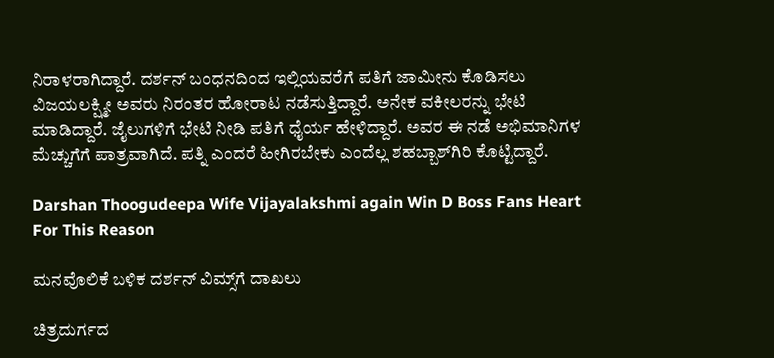ನಿರಾಳರಾಗಿದ್ದಾರೆ. ದರ್ಶನ್ ಬಂಧನದಿಂದ ಇಲ್ಲಿಯವರೆಗೆ ಪತಿಗೆ ಜಾಮೀನು ಕೊಡಿಸಲು ವಿಜಯಲಕ್ಷ್ಮೀ ಅವರು ನಿರಂತರ ಹೋರಾಟ ನಡೆಸುತ್ತಿದ್ದಾರೆ. ಅನೇಕ ವಕೀಲರನ್ನು ಭೇಟಿ ಮಾಡಿದ್ದಾರೆ. ಜೈಲುಗಳಿಗೆ ಭೇಟಿ ನೀಡಿ ಪತಿಗೆ ಧೈರ್ಯ ಹೇಳಿದ್ದಾರೆ. ಅವರ ಈ ನಡೆ ಅಭಿಮಾನಿಗಳ ಮೆಚ್ಚುಗೆಗೆ ಪಾತ್ರವಾಗಿದೆ. ಪತ್ನಿ ಎಂದರೆ ಹೀಗಿರಬೇಕು ಎಂದೆಲ್ಲ ಶಹಬ್ಬಾಶ್‌ಗಿರಿ ಕೊಟ್ಟಿದ್ದಾರೆ.

Darshan Thoogudeepa Wife Vijayalakshmi again Win D Boss Fans Heart For This Reason

ಮನವೊಲಿಕೆ ಬಳಿಕ ದರ್ಶನ್ ವಿಮ್ಸ್‌ಗೆ ದಾಖಲು

ಚಿತ್ರದುರ್ಗದ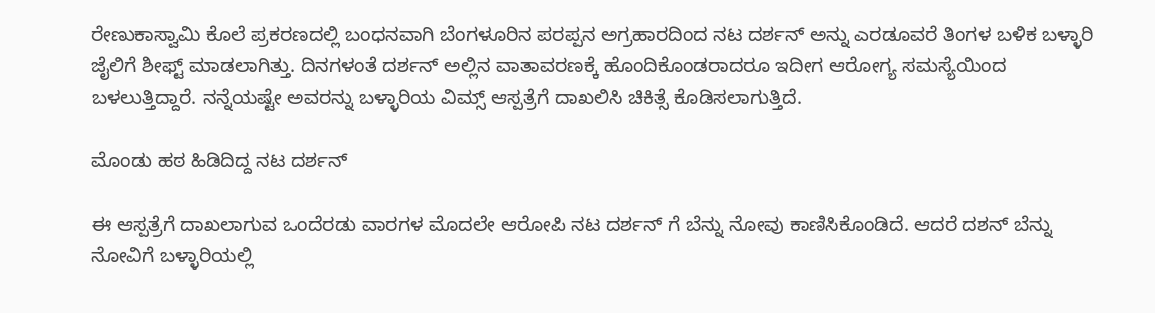ರೇಣುಕಾಸ್ವಾಮಿ ಕೊಲೆ ಪ್ರಕರಣದಲ್ಲಿ ಬಂಧನವಾಗಿ ಬೆಂಗಳೂರಿನ ಪರಪ್ಪನ ಅಗ್ರಹಾರದಿಂದ ನಟ ದರ್ಶನ್ ಅನ್ನು ಎರಡೂವರೆ ತಿಂಗಳ ಬಳಿಕ ಬಳ್ಳಾರಿ ಜೈಲಿಗೆ ಶೀಫ್ಟ್ ಮಾಡಲಾಗಿತ್ತು. ದಿನಗಳಂತೆ ದರ್ಶನ್ ಅಲ್ಲಿನ ವಾತಾವರಣಕ್ಕೆ ಹೊಂದಿಕೊಂಡರಾದರೂ ಇದೀಗ ಆರೋಗ್ಯ ಸಮಸ್ಯೆಯಿಂದ ಬಳಲುತ್ತಿದ್ದಾರೆ. ನನ್ನೆಯಷ್ಟೇ ಅವರನ್ನು ಬಳ್ಳಾರಿಯ ವಿಮ್ಸ್ ಆಸ್ಪತ್ರೆಗೆ ದಾಖಲಿಸಿ ಚಿಕಿತ್ಸೆ ಕೊಡಿಸಲಾಗುತ್ತಿದೆ.

ಮೊಂಡು ಹಠ ಹಿಡಿದಿದ್ದ ನಟ ದರ್ಶನ್

ಈ ಆಸ್ಪತ್ರೆಗೆ ದಾಖಲಾಗುವ ಒಂದೆರಡು ವಾರಗಳ ಮೊದಲೇ ಆರೋಪಿ ನಟ ದರ್ಶನ್ ಗೆ ಬೆನ್ನು ನೋವು ಕಾಣಿಸಿಕೊಂಡಿದೆ. ಆದರೆ ದಶನ್‌ ಬೆನ್ನು ನೋವಿಗೆ ಬಳ್ಳಾರಿಯಲ್ಲಿ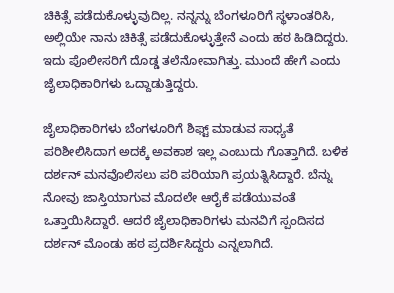ಚಿಕಿತ್ಸೆ ಪಡೆದುಕೊಳ್ಳುವುದಿಲ್ಲ. ನನ್ನನ್ನು ಬೆಂಗಳೂರಿಗೆ ಸ್ಥಳಾಂತರಿಸಿ, ಅಲ್ಲಿಯೇ ನಾನು ಚಿಕಿತ್ಸೆ ಪಡೆದುಕೊಳ್ಳುತ್ತೇನೆ ಎಂದು ಹಠ ಹಿಡಿದಿದ್ದರು. ಇದು ಪೊಲೀಸರಿಗೆ ದೊಡ್ಡ ತಲೆನೋವಾಗಿತ್ತು. ಮುಂದೆ ಹೇಗೆ ಎಂದು ಜೈಲಾಧಿಕಾರಿಗಳು ಒದ್ದಾಡುತ್ತಿದ್ದರು.

ಜೈಲಾಧಿಕಾರಿಗಳು ಬೆಂಗಳೂರಿಗೆ ಶಿಫ್ಟ್ ಮಾಡುವ ಸಾಧ್ಯತೆ ಪರಿಶೀಲಿಸಿದಾಗ ಅದಕ್ಕೆ ಅವಕಾಶ ಇಲ್ಲ ಎಂಬುದು ಗೊತ್ತಾಗಿದೆ. ಬಳಿಕ ದರ್ಶನ್ ಮನವೊಲಿಸಲು ಪರಿ ಪರಿಯಾಗಿ ಪ್ರಯತ್ನಿಸಿದ್ದಾರೆ. ಬೆನ್ನು ನೋವು ಜಾಸ್ತಿಯಾಗುವ ಮೊದಲೇ ಆರೈಕೆ ಪಡೆಯುವಂತೆ ಒತ್ತಾಯಿಸಿದ್ದಾರೆ. ಆದರೆ ಜೈಲಾಧಿಕಾರಿಗಳು ಮನವಿಗೆ ಸ್ಪಂದಿಸದ ದರ್ಶನ್ ಮೊಂಡು ಹಠ ಪ್ರದರ್ಶಿಸಿದ್ದರು ಎನ್ನಲಾಗಿದೆ.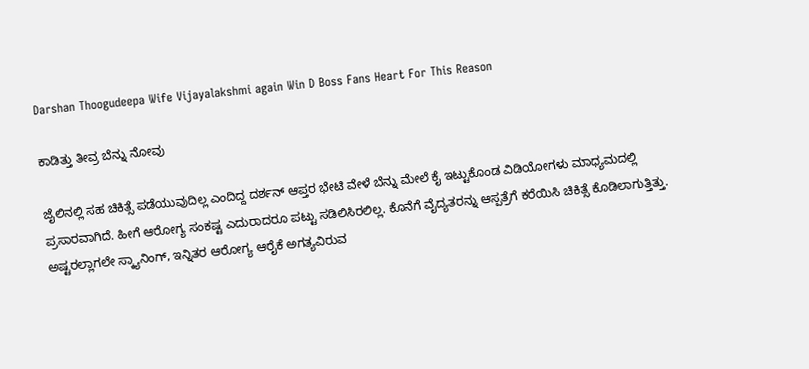Darshan Thoogudeepa Wife Vijayalakshmi again Win D Boss Fans Heart For This Reason

ಕಾಡಿತ್ತು ತೀವ್ರ ಬೆನ್ನು ನೋವು

ಜೈಲಿನಲ್ಲಿ ಸಹ ಚಿಕಿತ್ಸೆ ಪಡೆಯುವುದಿಲ್ಲ ಎಂದಿದ್ದ ದರ್ಶನ್ ಆಪ್ತರ ಭೇಟಿ ವೇಳೆ ಬೆನ್ನು ಮೇಲೆ ಕೈ ಇಟ್ಟುಕೊಂಡ ವಿಡಿಯೋಗಳು ಮಾಧ್ಯಮದಲ್ಲಿ ಪ್ರಸಾರವಾಗಿದೆ. ಹೀಗೆ ಆರೋಗ್ಯ ಸಂಕಷ್ಟ ಎದುರಾದರೂ ಪಟ್ಟು ಸಡಿಲಿಸಿರಲಿಲ್ಲ. ಕೊನೆಗೆ ವೈದ್ಯತರನ್ನು ಆಸ್ಪತ್ರೆಗೆ ಕರೆಯಿಸಿ ಚಿಕಿತ್ಸೆ ಕೊಡಿಲಾಗುತ್ತಿತ್ತು. ಅಷ್ಟರಲ್ಲಾಗಲೇ ಸ್ಕ್ಯಾನಿಂಗ್, ಇನ್ನಿತರ ಆರೋಗ್ಯ ಆರೈಕೆ ಅಗತ್ಯವಿರುವ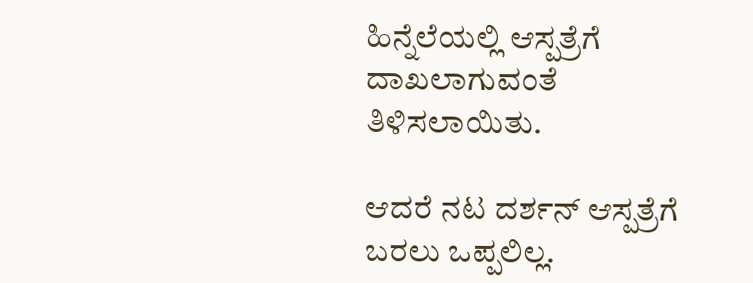ಹಿನ್ನೆಲೆಯಲ್ಲಿ ಆಸ್ಪತ್ರೆಗೆ ದಾಖಲಾಗುವಂತೆ ತಿಳಿಸಲಾಯಿತು.

ಆದರೆ ನಟ ದರ್ಶನ್ ಆಸ್ಪತ್ರೆಗೆ ಬರಲು ಒಪ್ಪಲಿಲ್ಲ.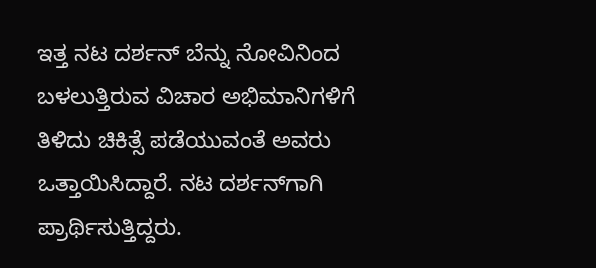ಇತ್ತ ನಟ ದರ್ಶನ್ ಬೆನ್ನು ನೋವಿನಿಂದ ಬಳಲುತ್ತಿರುವ ವಿಚಾರ ಅಭಿಮಾನಿಗಳಿಗೆ ತಿಳಿದು ಚಿಕಿತ್ಸೆ ಪಡೆಯುವಂತೆ ಅವರು ಒತ್ತಾಯಿಸಿದ್ದಾರೆ. ನಟ ದರ್ಶನ್‌ಗಾಗಿ ಪ್ರಾರ್ಥಿಸುತ್ತಿದ್ದರು.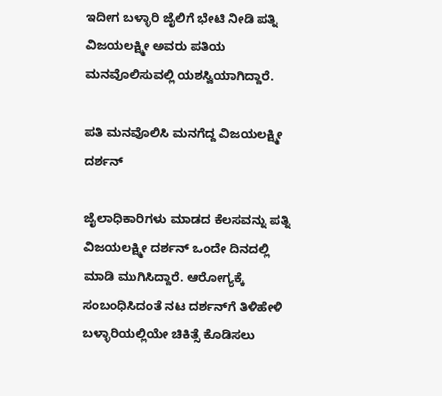ಇದೀಗ ಬಳ್ಳಾರಿ ಜೈಲಿಗೆ ಭೇಟಿ ನೀಡಿ ಪತ್ನಿ ವಿಜಯಲಕ್ಷ್ಮೀ ಅವರು ಪತಿಯ ಮನವೊಲಿಸುವಲ್ಲಿ ಯಶಸ್ವಿಯಾಗಿದ್ದಾರೆ.

ಪತಿ ಮನವೊಲಿಸಿ ಮನಗೆದ್ದ ವಿಜಯಲಕ್ಷ್ಮೀ ದರ್ಶನ್

ಜೈಲಾಧಿಕಾರಿಗಳು ಮಾಡದ ಕೆಲಸವನ್ನು ಪತ್ನಿ ವಿಜಯಲಕ್ಷ್ಮೀ ದರ್ಶನ್ ಒಂದೇ ದಿನದಲ್ಲಿ ಮಾಡಿ ಮುಗಿಸಿದ್ದಾರೆ. ಆರೋಗ್ಯಕ್ಕೆ ಸಂಬಂಧಿಸಿದಂತೆ ನಟ ದರ್ಶನ್‌ಗೆ ತಿಳಿಹೇಳಿ ಬಳ್ಳಾರಿಯಲ್ಲಿಯೇ ಚಿಕಿತ್ಸೆ ಕೊಡಿಸಲು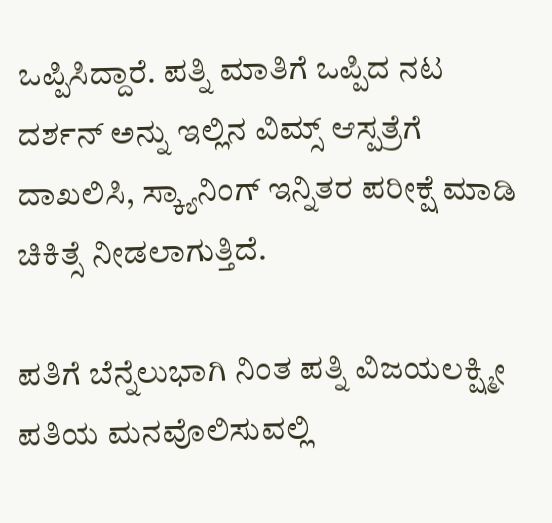ಒಪ್ಪಿಸಿದ್ದಾರೆ. ಪತ್ನಿ ಮಾತಿಗೆ ಒಪ್ಪಿದ ನಟ ದರ್ಶನ್ ಅನ್ನು ಇಲ್ಲಿನ ವಿಮ್ಸ್ ಆಸ್ಪತ್ರೆಗೆ ದಾಖಲಿಸಿ, ಸ್ಕ್ಯಾನಿಂಗ್ ಇನ್ನಿತರ ಪರೀಕ್ಷೆ ಮಾಡಿ ಚಿಕಿತ್ಸೆ ನೀಡಲಾಗುತ್ತಿದೆ.

ಪತಿಗೆ ಬೆನ್ನೆಲುಭಾಗಿ ನಿಂತ ಪತ್ನಿ ವಿಜಯಲಕ್ಷ್ಮೀ ಪತಿಯ ಮನವೊಲಿಸುವಲ್ಲಿ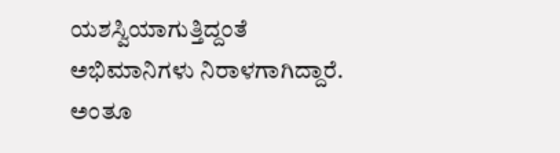ಯಶಸ್ವಿಯಾಗುತ್ತಿದ್ದಂತೆ ಅಭಿಮಾನಿಗಳು ನಿರಾಳಗಾಗಿದ್ದಾರೆ. ಅಂತೂ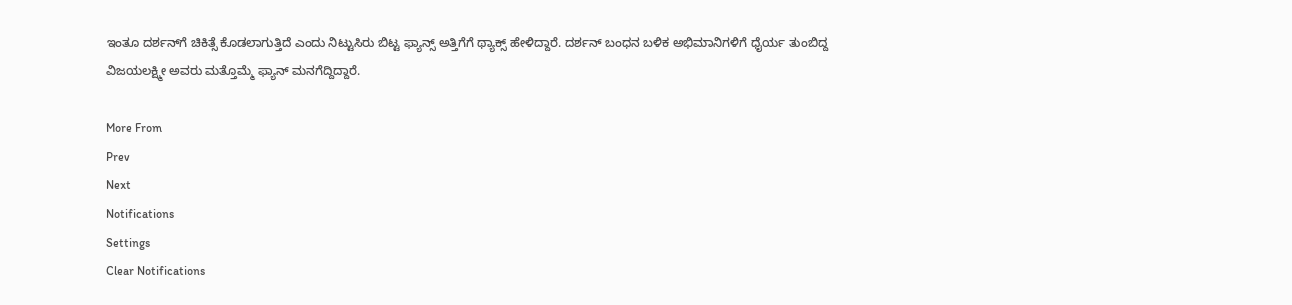ಇಂತೂ ದರ್ಶನ್‌ಗೆ ಚಿಕಿತ್ಸೆ ಕೊಡಲಾಗುತ್ತಿದೆ ಎಂದು ನಿಟ್ಟುಸಿರು ಬಿಟ್ಟ ಫ್ಯಾನ್ಸ್ ಅತ್ತಿಗೆಗೆ ಥ್ಯಾಕ್ಸ್ ಹೇಳಿದ್ದಾರೆ. ದರ್ಶನ್ ಬಂಧನ ಬಳಿಕ ಅಭಿಮಾನಿಗಳಿಗೆ ಧೈರ್ಯ ತುಂಬಿದ್ದ ವಿಜಯಲಕ್ಷ್ಮೀ ಅವರು ಮತ್ತೊಮ್ಮೆ ಫ್ಯಾನ್ ಮನಗೆದ್ದಿದ್ದಾರೆ.

More From
Prev
Next
Notifications
Settings
Clear Notifications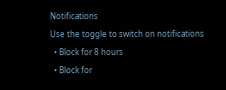Notifications
Use the toggle to switch on notifications
  • Block for 8 hours
  • Block for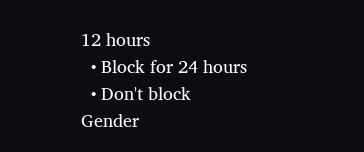12 hours
  • Block for 24 hours
  • Don't block
Gender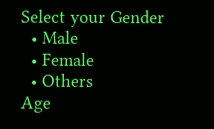Select your Gender
  • Male
  • Female
  • Others
Age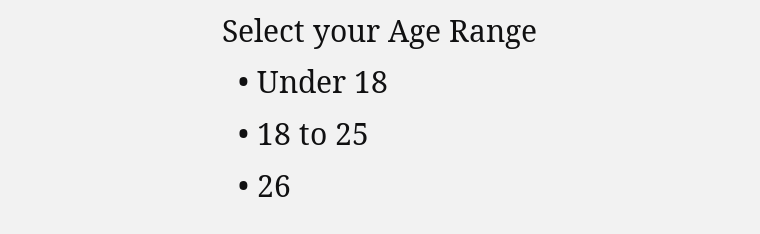Select your Age Range
  • Under 18
  • 18 to 25
  • 26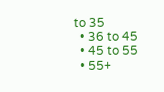to 35
  • 36 to 45
  • 45 to 55
  • 55+